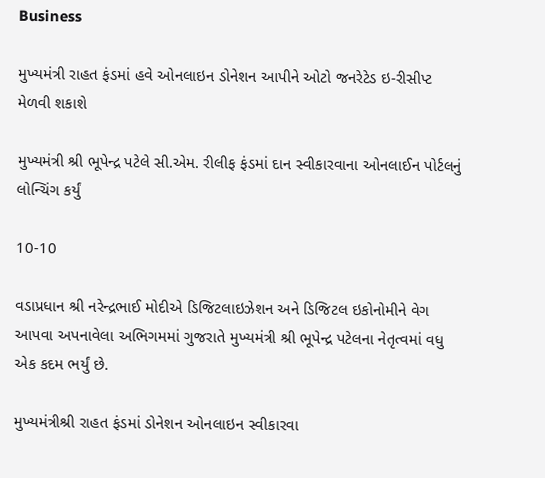Business

મુખ્યમંત્રી રાહત ફંડમાં હવે ઓનલાઇન ડોનેશન આપીને ઓટો જનરેટેડ ઇ-રીસીપ્ટ મેળવી શકાશે

મુખ્યમંત્રી શ્રી ભૂપેન્દ્ર પટેલે સી.એમ. રીલીફ ફંડમાં દાન સ્વીકારવાના ઓનલાઈન પોર્ટલનું લોન્ચિંગ કર્યું

10-10

વડાપ્રધાન શ્રી નરેન્દ્રભાઈ મોદીએ ડિજિટલાઇઝેશન અને ડિજિટલ ઇકોનોમીને વેગ આપવા અપનાવેલા અભિગમમાં ગુજરાતે મુખ્યમંત્રી શ્રી ભૂપેન્દ્ર પટેલના નેતૃત્વમાં વધુ એક કદમ ભર્યું છે.

મુખ્યમંત્રીશ્રી રાહત ફંડમાં ડોનેશન ઓનલાઇન સ્વીકારવા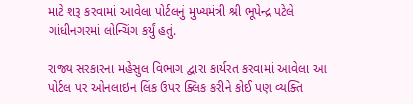માટે શરૂ કરવામાં આવેલા પોર્ટલનું મુખ્યમંત્રી શ્રી ભૂપેન્દ્ર પટેલે ગાંધીનગરમાં લોન્ચિંગ કર્યું હતું.

રાજ્ય સરકારના મહેસુલ વિભાગ દ્વારા કાર્યરત કરવામાં આવેલા આ પોર્ટલ પર ઓનલાઇન લિંક ઉપર ક્લિક કરીને કોઈ પણ વ્યક્તિ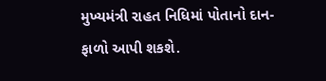મુખ્યમંત્રી રાહત નિધિમાં પોતાનો દાન-ફાળો આપી શકશે.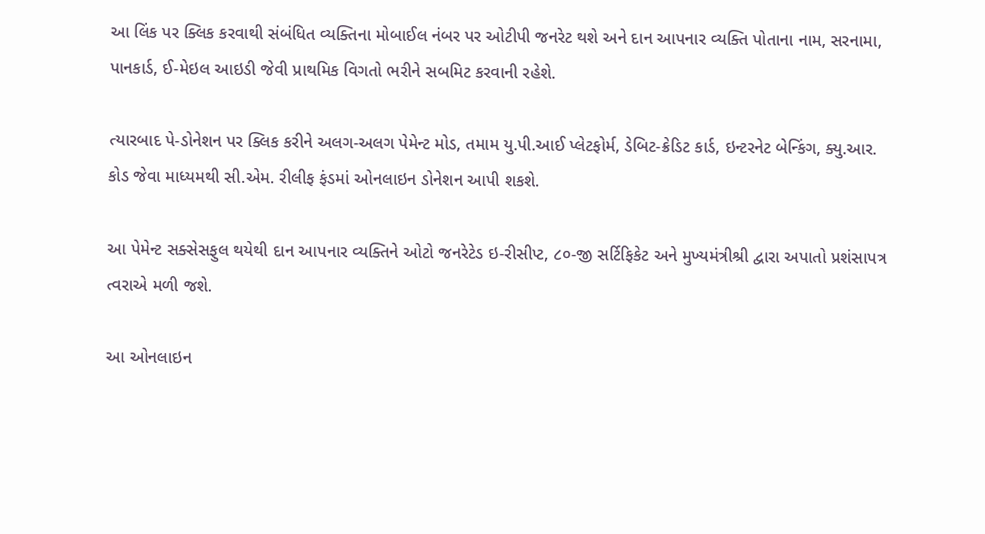આ લિંક પર ક્લિક કરવાથી સંબંધિત વ્યક્તિના મોબાઈલ નંબર પર ઓટીપી જનરેટ થશે અને દાન આપનાર વ્યક્તિ પોતાના નામ, સરનામા, પાનકાર્ડ, ઈ-મેઇલ આઇડી જેવી પ્રાથમિક વિગતો ભરીને સબમિટ કરવાની રહેશે.

ત્યારબાદ પે-ડોનેશન પર ક્લિક કરીને અલગ-અલગ પેમેન્ટ મોડ, તમામ યુ.પી.આઈ પ્લેટફોર્મ, ડેબિટ-ક્રેડિટ કાર્ડ, ઇન્ટરનેટ બેન્કિંગ, ક્યુ.આર. કોડ જેવા માધ્યમથી સી.એમ. રીલીફ ફંડમાં ઓનલાઇન ડોનેશન આપી શકશે.

આ પેમેન્ટ સક્સેસફુલ થયેથી દાન આપનાર વ્યક્તિને ઓટો જનરેટેડ ઇ-રીસીપ્ટ, ૮૦-જી સર્ટિફિકેટ અને મુખ્યમંત્રીશ્રી દ્વારા અપાતો પ્રશંસાપત્ર ત્વરાએ મળી જશે.

આ ઓનલાઇન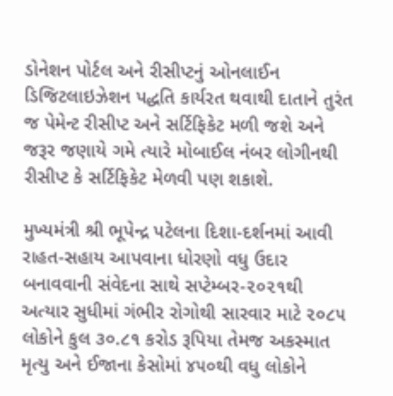ડોનેશન પોર્ટલ અને રીસીપ્ટનું ઓનલાઈન ડિજિટલાઇઝેશન પદ્ધતિ કાર્યરત થવાથી દાતાને તુરંત જ પેમેન્ટ રીસીપ્ટ અને સર્ટિફિકેટ મળી જશે અને જરૂર જણાયે ગમે ત્યારે મોબાઈલ નંબર લોગીનથી રીસીપ્ટ કે સર્ટિફિકેટ મેળવી પણ શકાશે.

મુખ્યમંત્રી શ્રી ભૂપેન્દ્ર પટેલના દિશા-દર્શનમાં આવી રાહત-સહાય આપવાના ધોરણો વધુ ઉદાર બનાવવાની સંવેદના સાથે સપ્ટેમ્બર-૨૦૨૧થી અત્યાર સુધીમાં ગંભીર રોગોથી સારવાર માટે ૨૦૮૫ લોકોને કુલ ૩૦.૮૧ કરોડ રૂપિયા તેમજ અકસ્માત મૃત્યુ અને ઈજાના કેસોમાં ૪૫૦થી વધુ લોકોને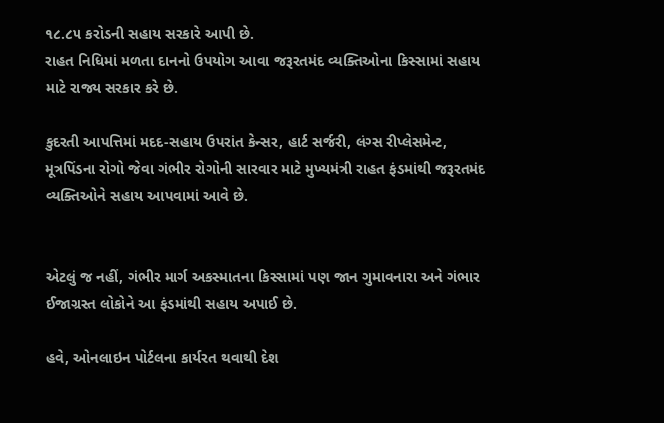૧૮.૮૫ કરોડની સહાય સરકારે આપી છે.
રાહત નિધિમાં મળતા દાનનો ઉપયોગ આવા જરૂરતમંદ વ્યક્તિઓના કિસ્સામાં સહાય માટે રાજ્ય સરકાર કરે છે.

કુદરતી આપત્તિમાં મદદ-સહાય ઉપરાંત કેન્સર, હાર્ટ સર્જરી, લંગ્સ રીપ્લેસમેન્‍ટ, મૂત્રપિંડના રોગો જેવા ગંભીર રોગોની સારવાર માટે મુખ્યમંત્રી રાહત ફંડમાંથી જરૂરતમંદ વ્યક્તિઓને સહાય આપવામાં આવે છે.


એટલું જ નહીં, ગંભીર માર્ગ અકસ્માતના કિસ્સામાં પણ જાન ગુમાવનારા અને ગંભાર ઈજાગ્રસ્ત લોકોને આ ફંડમાંથી સહાય અપાઈ છે.

હવે, ઓનલાઇન પોર્ટલના કાર્યરત થવાથી દેશ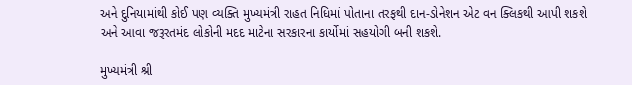અને દુનિયામાંથી કોઈ પણ વ્યક્તિ મુખ્યમંત્રી રાહત નિધિમાં પોતાના તરફથી દાન-ડોનેશન એટ વન ક્લિકથી આપી શકશે અને આવા જરૂરતમંદ લોકોની મદદ માટેના સરકારના કાર્યોમાં સહયોગી બની શકશે.

મુખ્યમંત્રી શ્રી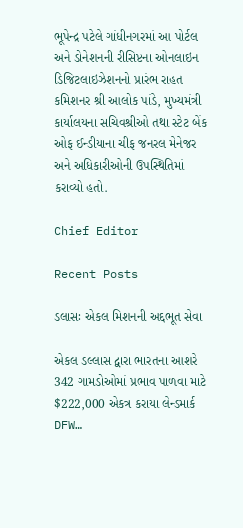ભૂપેન્દ્ર પટેલે ગાંધીનગરમાં આ પોર્ટલ અને ડોનેશનની રીસિપ્ટના ઓનલાઇન ડિજિટલાઇઝેશનનો પ્રારંભ રાહત કમિશનર શ્રી આલોક પાંડે, મુખ્યમંત્રી કાર્યાલયના સચિવશ્રીઓ તથા સ્ટેટ બેંક ઓફ ઈન્‍ડીયાના ચીફ જનરલ મેનેજર અને અધિકારીઓની ઉપસ્થિતિમાં કરાવ્યો હતો.

Chief Editor

Recent Posts

ડલાસઃ એકલ મિશનની અદ્દભૂત સેવા

એકલ ડલ્લાસ દ્વારા ભારતના આશરે 342 ગામડોઓમાં પ્રભાવ પાળવા માટે $222,000 એકત્ર કરાયા લેન્ડમાર્ક DFW…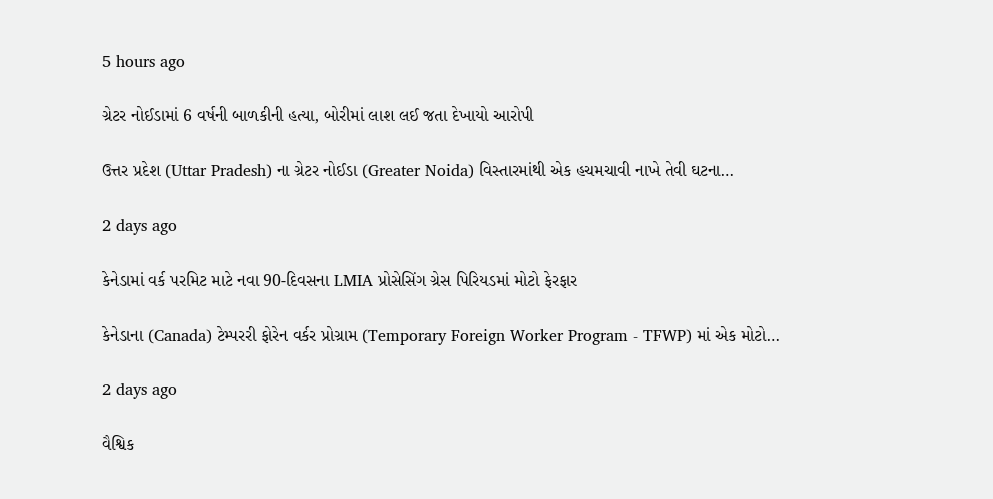5 hours ago

ગ્રેટર નોઈડામાં 6 વર્ષની બાળકીની હત્યા, બોરીમાં લાશ લઈ જતા દેખાયો આરોપી

ઉત્તર પ્રદેશ (Uttar Pradesh) ના ગ્રેટર નોઈડા (Greater Noida) વિસ્તારમાંથી એક હચમચાવી નાખે તેવી ઘટના…

2 days ago

કેનેડામાં વર્ક પરમિટ માટે નવા 90-દિવસના LMIA પ્રોસેસિંગ ગ્રેસ પિરિયડમાં મોટો ફેરફાર

કેનેડાના (Canada) ટેમ્પરરી ફોરેન વર્કર પ્રોગ્રામ (Temporary Foreign Worker Program - TFWP) માં એક મોટો…

2 days ago

વૈશ્વિક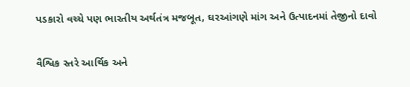પડકારો વચ્ચે પણ ભારતીય અર્થતંત્ર મજબૂત, ઘરઆંગણે માંગ અને ઉત્પાદનમાં તેજીનો દાવો

વૈશ્વિક સ્તરે આર્થિક અને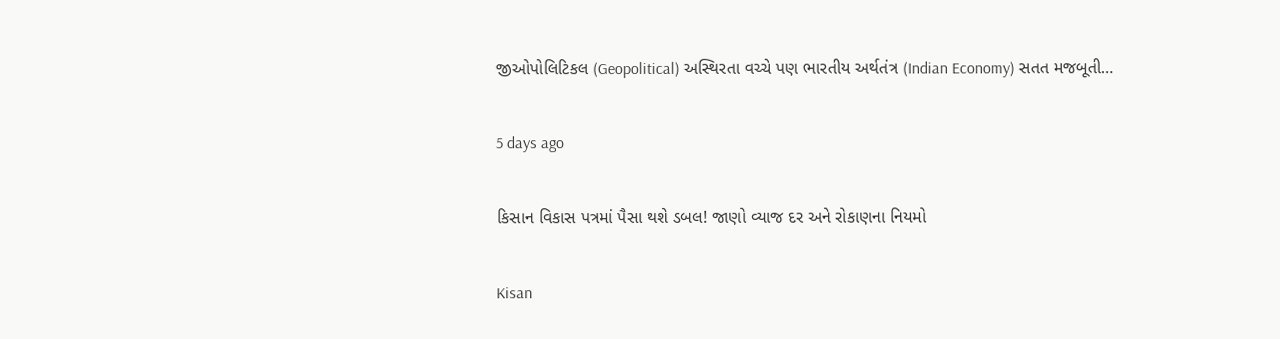જીઓપોલિટિકલ (Geopolitical) અસ્થિરતા વચ્ચે પણ ભારતીય અર્થતંત્ર (Indian Economy) સતત મજબૂતી…

5 days ago

કિસાન વિકાસ પત્રમાં પૈસા થશે ડબલ! જાણો વ્યાજ દર અને રોકાણના નિયમો

Kisan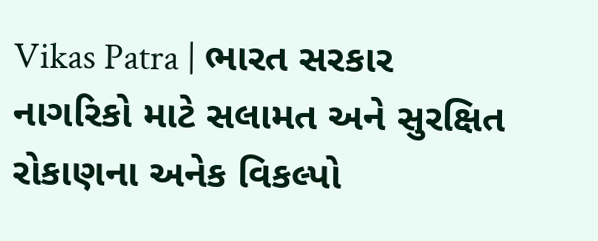Vikas Patra | ભારત સરકાર નાગરિકો માટે સલામત અને સુરક્ષિત રોકાણના અનેક વિકલ્પો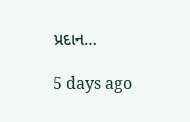પ્રદાન…

5 days ago